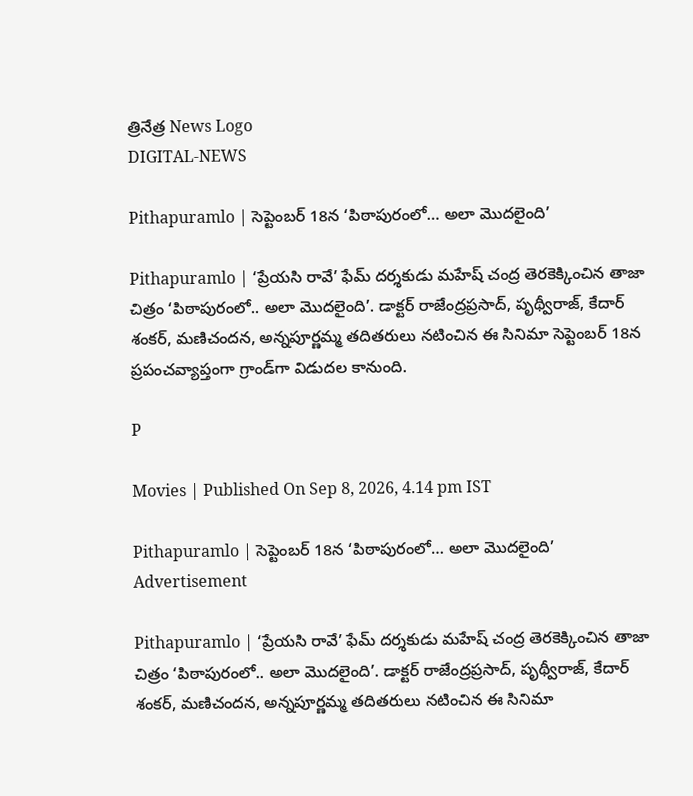త్రినేత్ర News Logo
DIGITAL-NEWS

Pithapuramlo | సెప్టెంబర్‌ 18న ‘పిఠాపురంలో… అలా మొదలైంది’

Pithapuramlo | ‘ప్రేయసి రావే’ ఫేమ్‌ దర్శకుడు మహేష్‌ చంద్ర తెరకెక్కించిన తాజా చిత్రం ‘పిఠాపురంలో.. అలా మొదలైంది’. డాక్ట‌ర్ రాజేంద్రప్రసాద్‌, పృథ్వీరాజ్‌, కేదార్‌ శంకర్‌, మణిచందన, అన్నపూర్ణమ్మ తదితరులు నటించిన ఈ సినిమా సెప్టెంబర్‌ 18న ప్రపంచవ్యాప్తంగా గ్రాండ్‌గా విడుదల కానుంది.

P

Movies | Published On Sep 8, 2026, 4.14 pm IST

Pithapuramlo | సెప్టెంబర్‌ 18న ‘పిఠాపురంలో… అలా మొదలైంది’
Advertisement

Pithapuramlo | ‘ప్రేయసి రావే’ ఫేమ్‌ దర్శకుడు మహేష్‌ చంద్ర తెరకెక్కించిన తాజా చిత్రం ‘పిఠాపురంలో.. అలా మొదలైంది’. డాక్ట‌ర్ రాజేంద్రప్రసాద్‌, పృథ్వీరాజ్‌, కేదార్‌ శంకర్‌, మణిచందన, అన్నపూర్ణమ్మ తదితరులు నటించిన ఈ సినిమా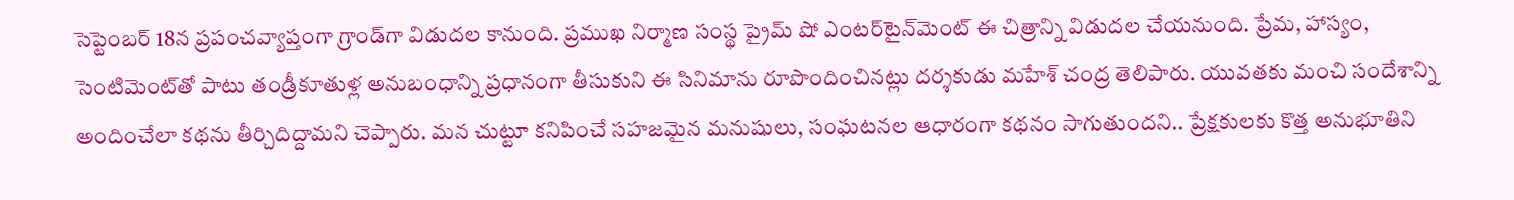సెప్టెంబర్‌ 18న ప్రపంచవ్యాప్తంగా గ్రాండ్‌గా విడుదల కానుంది. ప్రముఖ నిర్మాణ సంస్థ ప్రైమ్‌ షో ఎంటర్‌టైన్‌మెంట్‌ ఈ చిత్రాన్ని విడుదల చేయనుంది. ప్రేమ, హాస్యం, సెంటిమెంట్‌తో పాటు తండ్రీకూతుళ్ల అనుబంధాన్ని ప్రధానంగా తీసుకుని ఈ సినిమాను రూపొందించినట్లు దర్శకుడు మహేశ్‌ చంద్ర తెలిపారు. యువతకు మంచి సందేశాన్ని అందించేలా కథను తీర్చిదిద్దామని చెప్పారు. మన చుట్టూ కనిపించే సహజమైన మనుషులు, సంఘటనల ఆధారంగా కథనం సాగుతుందని.. ప్రేక్షకులకు కొత్త అనుభూతిని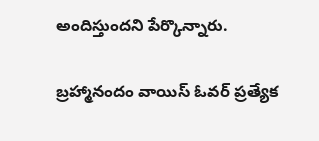అందిస్తుందని పేర్కొన్నారు.

బ్రహ్మానందం వాయిస్‌ ఓవర్‌ ప్రత్యేక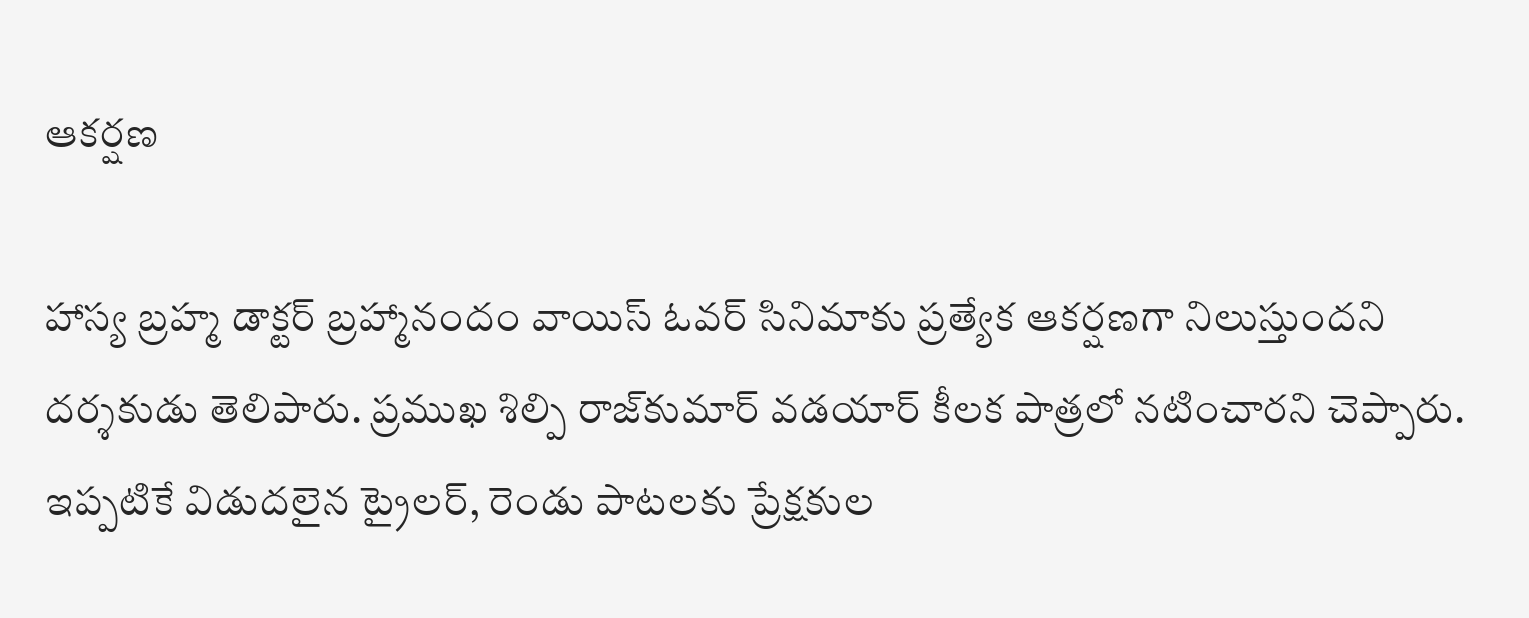ఆకర్షణ

హాస్య బ్రహ్మ డాక్ట‌ర్ బ్రహ్మానందం వాయిస్‌ ఓవర్‌ సినిమాకు ప్రత్యేక ఆకర్షణగా నిలుస్తుందని దర్శకుడు తెలిపారు. ప్రముఖ శిల్పి రాజ్‌కుమార్‌ వడయార్‌ కీలక పాత్రలో నటించారని చెప్పారు. ఇప్పటికే విడుదలైన ట్రైలర్‌, రెండు పాటలకు ప్రేక్షకుల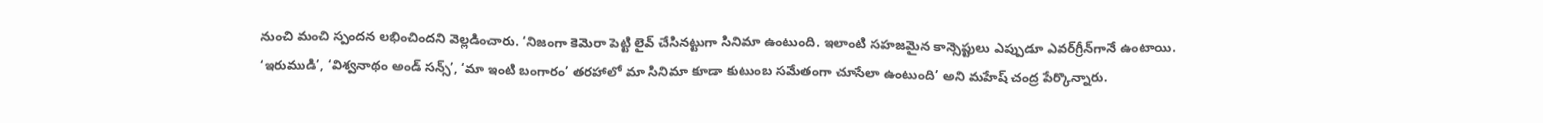నుంచి మంచి స్పందన లభించిందని వెల్లడించారు. ‘నిజంగా కెమెరా పెట్టి లైవ్‌ చేసినట్టుగా సినిమా ఉంటుంది. ఇలాంటి సహజమైన కాన్సెప్టులు ఎప్పుడూ ఎవర్‌గ్రీన్‌గానే ఉంటాయి. ‘ఇరుముడి’, ‘విశ్వనాథం అండ్‌ సన్స్‌’, ‘మా ఇంటి బంగారం’ తరహాలో మా సినిమా కూడా కుటుంబ సమేతంగా చూసేలా ఉంటుంది’ అని మహేష్‌ చంద్ర పేర్కొన్నారు.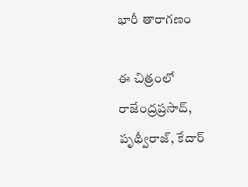భారీ తారాగణం

ఈ చిత్రంలో రాజేంద్రప్రసాద్‌, పృథ్వీరాజ్‌, కేదార్‌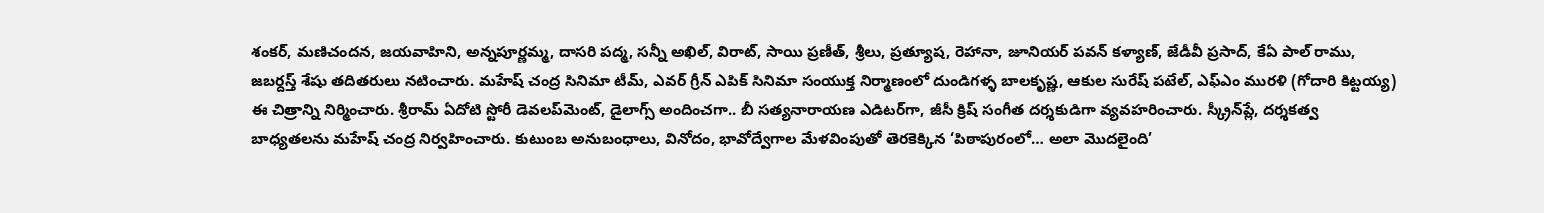శంకర్‌, మణిచందన, జయవాహిని, అన్నపూర్ణమ్మ, దాసరి పద్మ, సన్నీ అఖిల్‌, విరాట్‌, సాయి ప్రణీత్‌, శ్రీలు, ప్రత్యూష, రెహానా, జూనియర్‌ పవన్‌ కళ్యాణ్‌, జేడీవీ ప్రసాద్‌, కేఏ పాల్‌ రాము, జబర్దస్త్‌ శేషు తదితరులు నటించారు. మహేష్‌ చంద్ర సినిమా టీమ్‌, ఎవర్‌ గ్రీన్‌ ఎపిక్‌ సినిమా సంయుక్త నిర్మాణంలో దుండిగళ్ళ బాలకృష్ణ, ఆకుల సురేష్‌ పటేల్‌, ఎఫ్‌ఎం మురళి (గోదారి కిట్టయ్య) ఈ చిత్రాన్ని నిర్మించారు. శ్రీరామ్‌ ఏదోటి స్టోరీ డెవలప్‌మెంట్‌, డైలాగ్స్‌ అందించగా.. బీ సత్యనారాయణ ఎడిటర్‌గా, జీసీ క్రిష్‌ సంగీత దర్శకుడిగా వ్యవహరించారు. స్క్రీన్‌ప్లే, దర్శకత్వ బాధ్యతలను మహేష్‌ చంద్ర నిర్వహించారు. కుటుంబ అనుబంధాలు, వినోదం, భావోద్వేగాల మేళవింపుతో తెరకెక్కిన ‘పిఠాపురంలో… అలా మొదలైంది’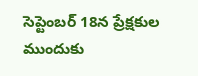సెప్టెంబర్‌ 18న ప్రేక్షకుల ముందుకు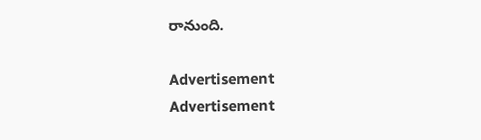రానుంది.

Advertisement
Advertisement